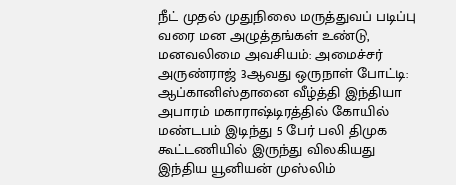நீட் முதல் முதுநிலை மருத்துவப் படிப்பு வரை மன அழுத்தங்கள் உண்டு, மனவலிமை அவசியம்: அமைச்சர் அருண்ராஜ் 3ஆவது ஒருநாள் போட்டி: ஆப்கானிஸ்தானை வீழ்த்தி இந்தியா அபாரம் மகாராஷ்டிரத்தில் கோயில் மண்டபம் இடிந்து 5 பேர் பலி திமுக கூட்டணியில் இருந்து விலகியது இந்திய யூனியன் முஸ்லிம்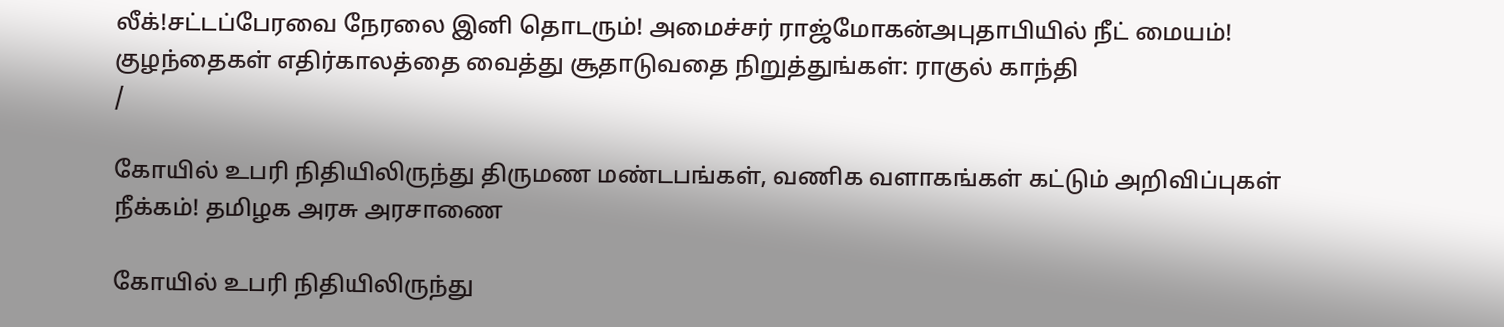லீக்!சட்டப்பேரவை நேரலை இனி தொடரும்! அமைச்சர் ராஜ்மோகன்அபுதாபியில் நீட் மையம்! குழந்தைகள் எதிர்காலத்தை வைத்து சூதாடுவதை நிறுத்துங்கள்: ராகுல் காந்தி
/

கோயில் உபரி நிதியிலிருந்து திருமண மண்டபங்கள், வணிக வளாகங்கள் கட்டும் அறிவிப்புகள் நீக்கம்! தமிழக அரசு அரசாணை

கோயில் உபரி நிதியிலிருந்து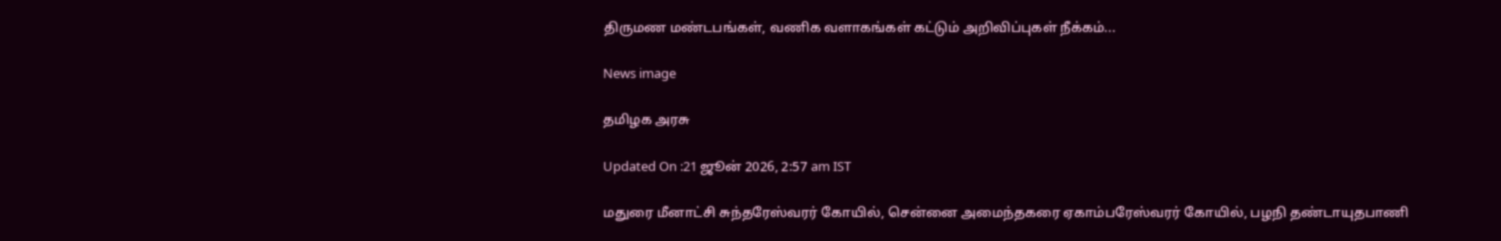திருமண மண்டபங்கள், வணிக வளாகங்கள் கட்டும் அறிவிப்புகள் நீக்கம்...

News image

தமிழக அரசு

Updated On :21 ஜூன் 2026, 2:57 am IST

மதுரை மீனாட்சி சுந்தரேஸ்வரர் கோயில், சென்னை அமைந்தகரை ஏகாம்பரேஸ்வரர் கோயில், பழநி தண்டாயுதபாணி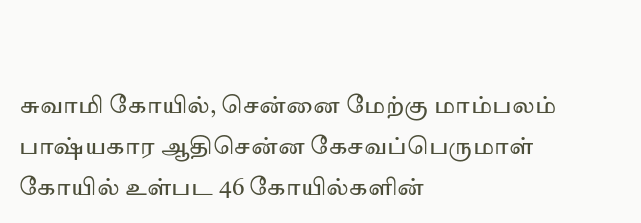சுவாமி கோயில், சென்னை மேற்கு மாம்பலம் பாஷ்யகார ஆதிசென்ன கேசவப்பெருமாள் கோயில் உள்பட 46 கோயில்களின்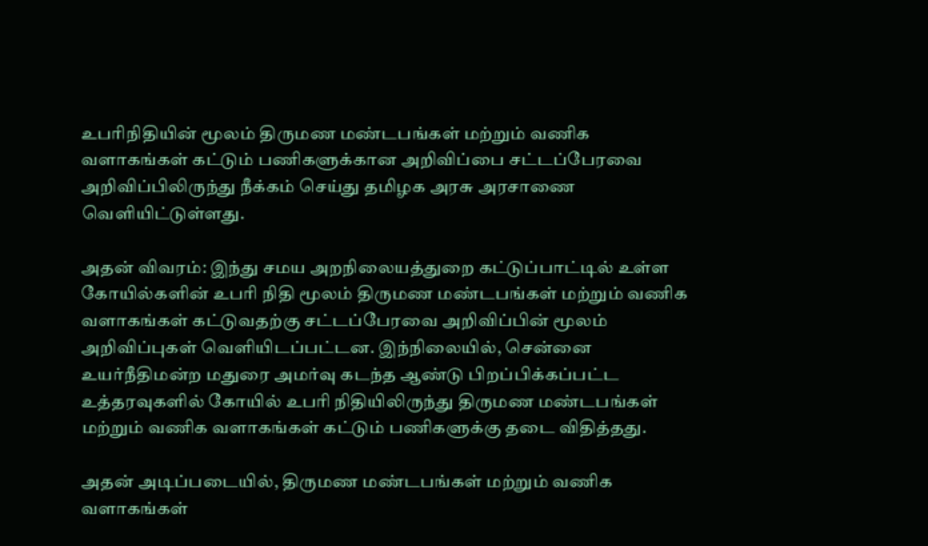உபரிநிதியின் மூலம் திருமண மண்டபங்கள் மற்றும் வணிக வளாகங்கள் கட்டும் பணிகளுக்கான அறிவிப்பை சட்டப்பேரவை அறிவிப்பிலிருந்து நீக்கம் செய்து தமிழக அரசு அரசாணை வெளியிட்டுள்ளது.

அதன் விவரம்: இந்து சமய அறநிலையத்துறை கட்டுப்பாட்டில் உள்ள கோயில்களின் உபரி நிதி மூலம் திருமண மண்டபங்கள் மற்றும் வணிக வளாகங்கள் கட்டுவதற்கு சட்டப்பேரவை அறிவிப்பின் மூலம் அறிவிப்புகள் வெளியிடப்பட்டன. இந்நிலையில், சென்னை உயர்நீதிமன்ற மதுரை அமர்வு கடந்த ஆண்டு பிறப்பிக்கப்பட்ட உத்தரவுகளில் கோயில் உபரி நிதியிலிருந்து திருமண மண்டபங்கள் மற்றும் வணிக வளாகங்கள் கட்டும் பணிகளுக்கு தடை விதித்தது.

அதன் அடிப்படையில், திருமண மண்டபங்கள் மற்றும் வணிக வளாகங்கள்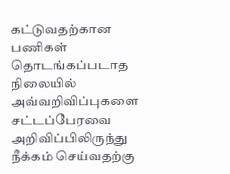கட்டுவதற்கான பணிகள் தொடங்கப்படாத நிலையில் அவ்வறிவிப்புகளை சட்டப்பேரவை அறிவிப்பிலிருந்து நீக்கம் செய்வதற்கு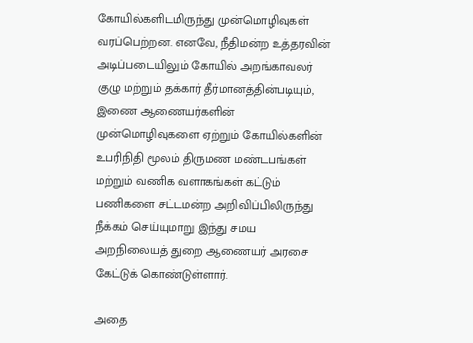கோயில்களிடமிருந்து முன்மொழிவுகள் வரப்பெற்றன. எனவே, நீதிமன்ற உத்தரவின் அடிப்படையிலும் கோயில் அறங்காவலர் குழு மற்றும் தக்கார் தீர்மானத்தின்படியும், இணை ஆணையர்களின் முன்மொழிவுகளை ஏற்றும் கோயில்களின் உபரிநிதி மூலம் திருமண மண்டபங்கள் மற்றும் வணிக வளாகங்கள் கட்டும் பணிகளை சட்டமன்ற அறிவிப்பிலிருந்து நீக்கம் செய்யுமாறு இந்து சமய அறநிலையத் துறை ஆணையர் அரசை கேட்டுக் கொண்டுள்ளார்.

அதை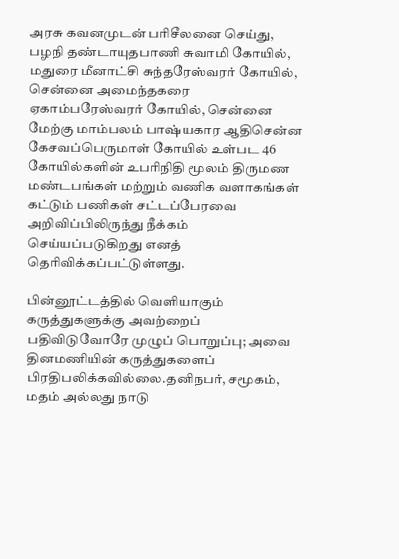அரசு கவனமுடன் பரிசீலனை செய்து, பழநி தண்டாயுதபாணி சுவாமி கோயில், மதுரை மீனாட்சி சுந்தரேஸ்வரர் கோயில், சென்னை அமைந்தகரை ஏகாம்பரேஸ்வரர் கோயில், சென்னை மேற்கு மாம்பலம் பாஷ்யகார ஆதிசென்ன கேசவப்பெருமாள் கோயில் உள்பட 46 கோயில்களின் உபரிநிதி மூலம் திருமண மண்டபங்கள் மற்றும் வணிக வளாகங்கள் கட்டும் பணிகள் சட்டப்பேரவை அறிவிப்பிலிருந்து நீக்கம் செய்யப்படுகிறது எனத் தெரிவிக்கப்பட்டுள்ளது.

பின்னூட்டத்தில் வெளியாகும் கருத்துகளுக்கு அவற்றைப் பதிவிடுவோரே முழுப் பொறுப்பு; அவை தினமணியின் கருத்துகளைப் பிரதிபலிக்கவில்லை.தனிநபர், சமூகம், மதம் அல்லது நாடு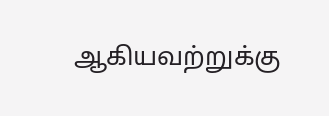ஆகியவற்றுக்கு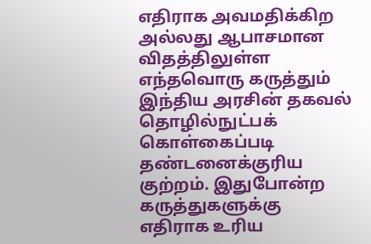எதிராக அவமதிக்கிற அல்லது ஆபாசமான விதத்திலுள்ள எந்தவொரு கருத்தும் இந்திய அரசின் தகவல் தொழில்நுட்பக் கொள்கைப்படி தண்டனைக்குரிய குற்றம். இதுபோன்ற கருத்துகளுக்கு எதிராக உரிய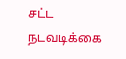சட்ட நடவடிக்கை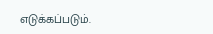எடுக்கப்படும்.